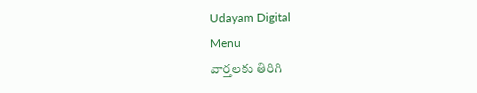Udayam Digital
Menu
వార్తలకు తిరిగి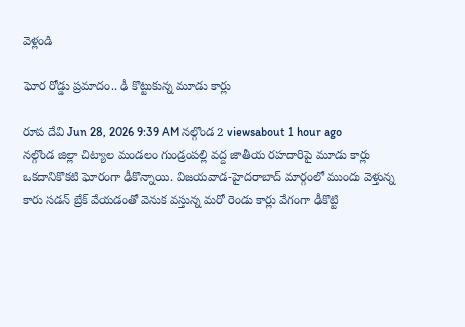వెళ్లండి

ఘోర రోడ్డు ప్రమాదం.. ఢీ కొట్టుకున్న మూడు కార్లు

రూప దేవి Jun 28, 2026 9:39 AM నల్గొండ 2 viewsabout 1 hour ago
నల్గొండ జిల్లా చిట్యాల మండలం గుండ్రంపల్లి వద్ద జాతీయ రహదారిపై మూడు కార్లు ఒకదానికొకటి ఘోరంగా ఢీకొన్నాయి. విజయవాడ-హైదరాబాద్ మార్గంలో ముందు వెళ్తున్న కారు సడన్‌ బ్రేక్‌ వేయడంతో వెనుక వస్తున్న మరో రెండు కార్లు వేగంగా ఢీకొట్టి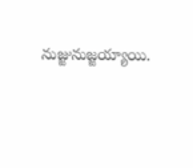నుజ్జునుజ్జయ్యాయి.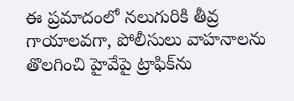ఈ ప్రమాదంలో నలుగురికి తీవ్ర గాయాలవగా, పోలీసులు వాహనాలను తొలగించి హైవేపై ట్రాఫిక్‌ను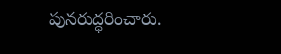పునరుద్ధరించారు.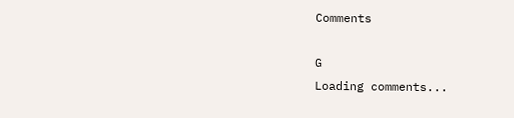Comments

G
Loading comments...